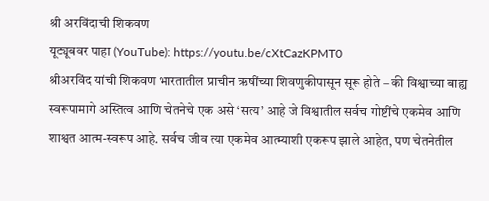श्री अरविंदाची शिकवण
यूट्यूबवर पाहा (YouTube): https://youtu.be/cXtCazKPMT0
श्रीअरविंद यांची शिकवण भारतातील प्राचीन ऋषींच्या शिवणुकीपासून सूरू होते – की विश्वाच्या बाह्य स्वरूपामागे अस्तित्व आणि चेतनेचे एक असे ‘सत्य’ आहे जे विश्वातील सर्वच गोष्टींचे एकमेव आणि शाश्वत आत्म-स्वरूप आहे. सर्वच जीव त्या एकमेव आत्म्याशी एकरूप झाले आहेत, पण चेतनेतील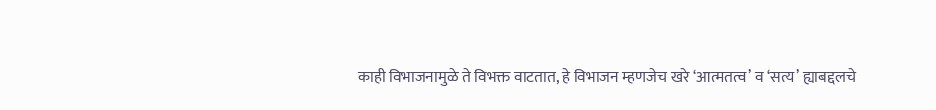काही विभाजनामुळे ते विभक्त वाटतात, हे विभाजन म्हणजेच खरे ‘आत्मतत्व’ व ‘सत्य’ ह्याबद्दलचे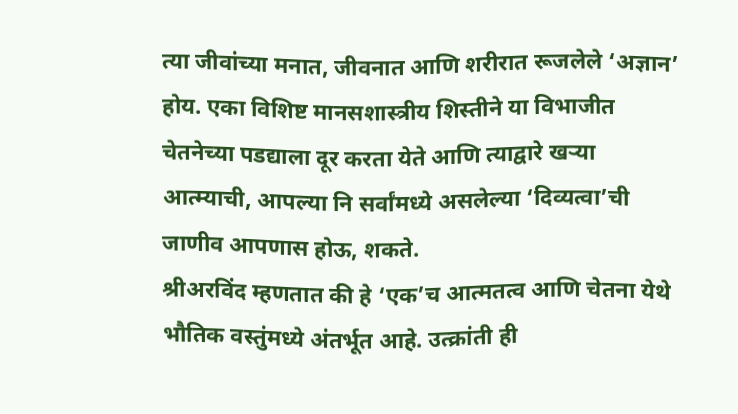त्या जीवांच्या मनात, जीवनात आणि शरीरात रूजलेले ‘अज्ञान’ होय. एका विशिष्ट मानसशास्त्रीय शिस्तीने या विभाजीत चेतनेच्या पडद्याला दूर करता येते आणि त्याद्वारे खऱ्या आत्म्याची, आपल्या नि सर्वांमध्ये असलेल्या ‘दिव्यत्वा’ची जाणीव आपणास होऊ, शकते.
श्रीअरविंद म्हणतात की हे ‘एक’च आत्मतत्व आणि चेतना येथे भौतिक वस्तुंमध्ये अंतर्भूत आहे. उत्क्रांती ही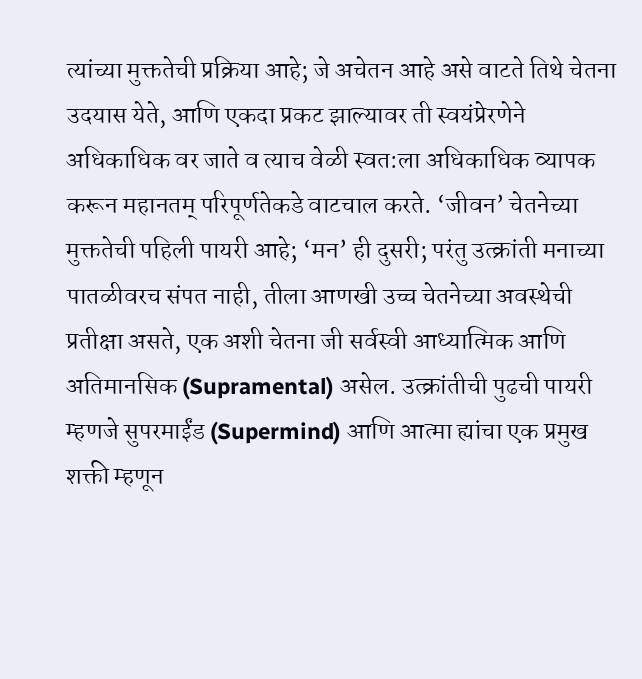त्यांच्या मुक्ततेची प्रक्रिया आहे; जे अचेतन आहे असे वाटते तिथे चेतना उदयास येते, आणि एकदा प्रकट झाल्यावर ती स्वयंप्रेरणेने अधिकाधिक वर जाते व त्याच वेळी स्वत:ला अधिकाधिक व्यापक करून महानतम् परिपूर्णतेकडे वाटचाल करते. ‘जीवन’ चेतनेच्या मुक्ततेची पहिली पायरी आहे; ‘मन’ ही दुसरी; परंतु उत्क्रांती मनाच्या पातळीवरच संपत नाही, तीला आणखी उच्च चेतनेच्या अवस्थेची प्रतीक्षा असते, एक अशी चेतना जी सर्वस्वी आध्यात्मिक आणि अतिमानसिक (Supramental) असेल. उत्क्रांतीची पुढची पायरी म्हणजे सुपरमाईंड (Supermind) आणि आत्मा ह्यांचा एक प्रमुख शक्ती म्हणून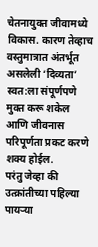चेतनायुक्त जीवामध्ये विकास. कारण तेव्हाच वस्तुमात्रात अंतर्भूत असलेली ‘दिव्यता’ स्वत:ला संपूर्णपणे मुक्त करू शकेल आणि जीवनास परिपूर्णता प्रकट करणे शक्य होईल.
परंतु जेव्हा की उत्क्रांतीच्या पहिल्या पायऱ्या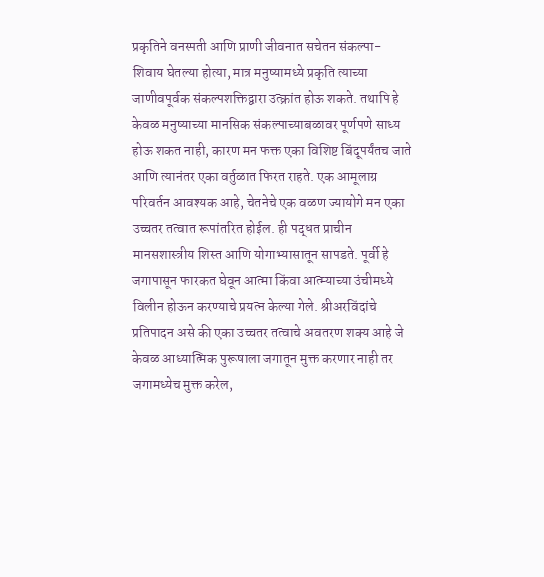प्रकृतिने वनस्पती आणि प्राणी जीवनात सचेतन संकल्पा-शिवाय घेतल्या होत्या, मात्र मनुष्यामध्ये प्रकृति त्याच्या जाणीवपूर्वक संकल्पशक्तिद्वारा उत्क्रांत होऊ शकते. तथापि हे केवळ मनुष्याच्या मानसिक संकल्पाच्याबळावर पूर्णपणे साध्य होऊ शकत नाही, कारण मन फक्त एका विशिष्ट बिंदूपर्यंतच जाते आणि त्यानंतर एका वर्तुळात फिरत राहते. एक आमूलाग्र परिवर्तन आवश्यक आहे, चेतनेचे एक वळण ज्यायोगे मन एका उच्चतर तत्वात रूपांतरित होईल. ही पद्धत प्राचीन मानसशास्त्रीय शिस्त आणि योगाभ्यासातून सापडते. पूर्वी हे जगापासून फारकत घेवून आत्मा किंवा आत्म्याच्या उंचीमध्ये विलीन होऊन करण्याचे प्रयत्न केल्या गेले. श्रीअरविंदांचे प्रतिपादन असे की एका उच्चतर तत्वाचे अवतरण शक्य आहे जे केवळ आध्यात्मिक पुरूषाला जगातून मुक्त करणार नाही तर जगामध्येच मुक्त करेल,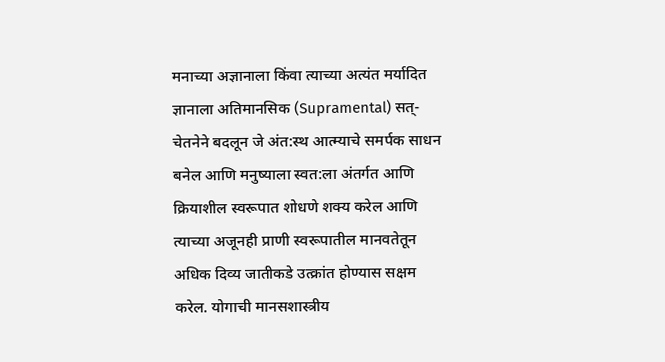मनाच्या अज्ञानाला किंवा त्याच्या अत्यंत मर्यादित ज्ञानाला अतिमानसिक (Supramental) सत्-चेतनेने बदलून जे अंत:स्थ आत्म्याचे समर्पक साधन बनेल आणि मनुष्याला स्वत:ला अंतर्गत आणि क्रियाशील स्वरूपात शोधणे शक्य करेल आणि त्याच्या अजूनही प्राणी स्वरूपातील मानवतेतून अधिक दिव्य जातीकडे उत्क्रांत होण्यास सक्षम करेल. योगाची मानसशास्त्रीय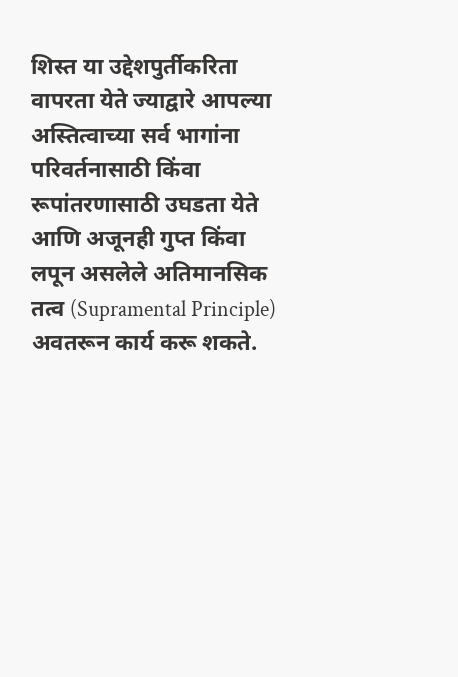शिस्त या उद्देशपुर्तीकरिता वापरता येते ज्याद्वारे आपल्या अस्तित्वाच्या सर्व भागांना परिवर्तनासाठी किंवा रूपांतरणासाठी उघडता येते आणि अजूनही गुप्त किंवा लपून असलेले अतिमानसिक तत्व (Supramental Principle) अवतरून कार्य करू शकते.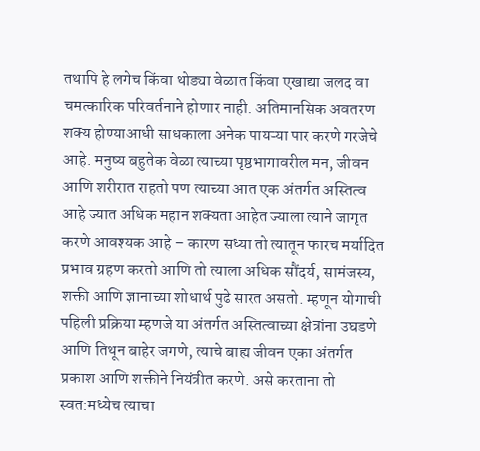तथापि हे लगेच किंवा थोड्या वेळात किंवा एखाद्या जलद वा चमत्कारिक परिवर्तनाने होणार नाही. अतिमानसिक अवतरण शक्य होण्याआधी साधकाला अनेक पायऱ्या पार करणे गरजेचे आहे. मनुष्य बहुतेक वेळा त्याच्या पृष्ठभागावरील मन, जीवन आणि शरीरात राहतो पण त्याच्या आत एक अंतर्गत अस्तित्व आहे ज्यात अधिक महान शक्यता आहेत ज्याला त्याने जागृत करणे आवश्यक आहे – कारण सध्या तो त्यातून फारच मर्यादित प्रभाव ग्रहण करतो आणि तो त्याला अधिक सौंदर्य, सामंजस्य, शक्ती आणि ज्ञानाच्या शोधार्थ पुढे सारत असतो. म्हणून योगाची पहिली प्रक्रिया म्हणजे या अंतर्गत अस्तित्वाच्या क्षेत्रांना उघडणे आणि तिथून बाहेर जगणे, त्याचे बाह्य जीवन एका अंतर्गत प्रकाश आणि शक्तीने नियंत्रीत करणे. असे करताना तो स्वत:मध्येच त्याचा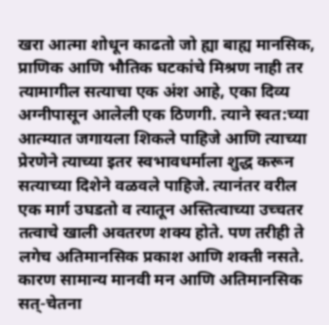खरा आत्मा शोधून काढतो जो ह्या बाह्य मानसिक, प्राणिक आणि भौतिक घटकांचे मिश्रण नाही तर त्यामागील सत्याचा एक अंश आहे, एका दिव्य अग्नीपासून आलेली एक ठिणगी. त्याने स्वत:च्या आत्म्यात जगायला शिकले पाहिजे आणि त्याच्या प्रेरणेने त्याच्या इतर स्वभावधर्माला शुद्ध करून सत्याच्या दिशेने वळवले पाहिजे. त्यानंतर वरील एक मार्ग उघडतो व त्यातून अस्तित्वाच्या उच्चतर तत्वाचे खाली अवतरण शक्य होते. पण तरीही ते लगेच अतिमानसिक प्रकाश आणि शक्ती नसते. कारण सामान्य मानवी मन आणि अतिमानसिक सत्-चेतना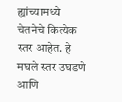ह्यांच्यामध्ये चेतनेचे कित्येक स्तर आहेत. हे मघले स्तर उघडणे आणि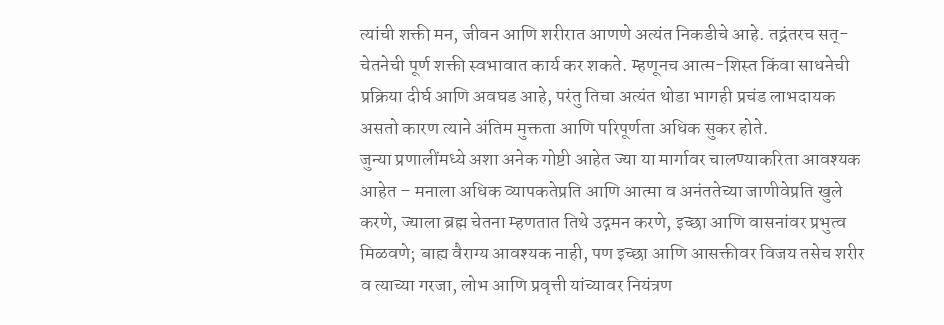त्यांची शक्ती मन, जीवन आणि शरीरात आणणे अत्यंत निकडीचे आहे. तद्नंतरच सत्-चेतनेची पूर्ण शक्ती स्वभावात कार्य कर शकते. म्हणूनच आत्म-शिस्त किंवा साधनेची प्रक्रिया दीर्घ आणि अवघड आहे, परंतु तिचा अत्यंत थोडा भागही प्रचंड लाभदायक असतो कारण त्याने अंतिम मुक्तता आणि परिपूर्णता अधिक सुकर होते.
जुन्या प्रणालींमध्ये अशा अनेक गोष्टी आहेत ज्या या मार्गावर चालण्याकरिता आवश्यक आहेत – मनाला अधिक व्यापकतेप्रति आणि आत्मा व अनंततेच्या जाणीवेप्रति खुले करणे, ज्याला ब्रह्म चेतना म्हणतात तिथे उद्गमन करणे, इच्छा आणि वासनांवर प्रभुत्व मिळवणे; बाह्य वैराग्य आवश्यक नाही, पण इच्छा आणि आसक्तीवर विजय तसेच शरीर व त्याच्या गरजा, लोभ आणि प्रवृत्ती यांच्यावर नियंत्रण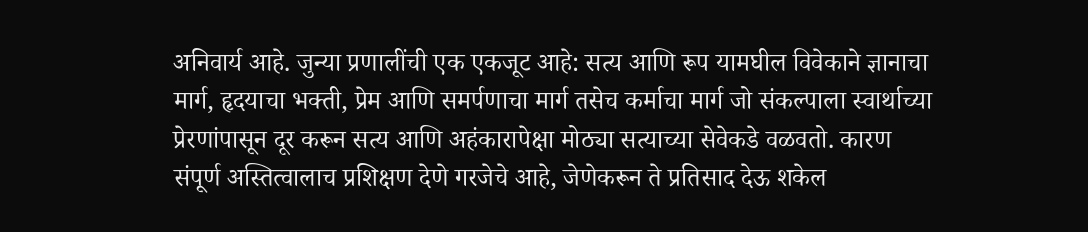अनिवार्य आहे. जुन्या प्रणालींची एक एकजूट आहे: सत्य आणि रूप यामघील विवेकाने ज्ञानाचा मार्ग, हृदयाचा भक्ती, प्रेम आणि समर्पणाचा मार्ग तसेच कर्माचा मार्ग जो संकल्पाला स्वार्थाच्या प्रेरणांपासून दूर करून सत्य आणि अहंकारापेक्षा मोठ्या सत्याच्या सेवेकडे वळवतो. कारण संपूर्ण अस्तित्वालाच प्रशिक्षण देणे गरजेचे आहे, जेणेकरून ते प्रतिसाद देऊ शकेल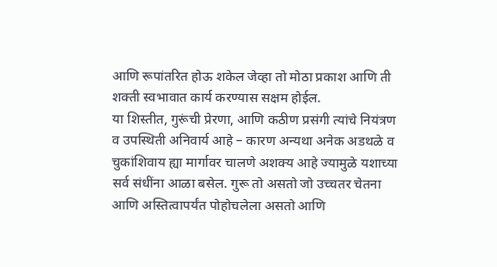आणि रूपांतरित होऊ शकेल जेव्हा तो मोठा प्रकाश आणि ती शक्ती स्वभावात कार्य करण्यास सक्षम होईल.
या शिस्तीत, गुरूंची प्रेरणा, आणि कठीण प्रसंगी त्यांचे नियंत्रण व उपस्थिती अनिवार्य आहे – कारण अन्यथा अनेक अडथळे व चुकांशिवाय ह्या मार्गावर चालणे अशक्य आहे ज्यामुळे यशाच्या सर्व संधींना आळा बसेल. गुरू तो असतो जो उच्चतर चेतना आणि अस्तित्वापर्यंत पोहोचलेला असतो आणि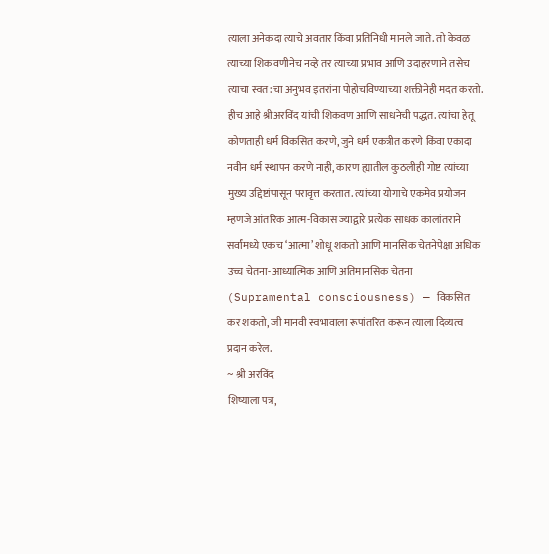त्याला अनेकदा त्याचे अवतार किंवा प्रतिनिधी मानले जाते. तो केवळ त्याच्या शिकवणीनेच नव्हे तर त्याच्या प्रभाव आणि उदाहरणाने तसेच त्याचा स्वत:चा अनुभव इतरांना पोहोचविण्याच्या शक्तीनेही मदत करतो.
हीच आहे श्रीअरविंद यांची शिकवण आणि साधनेची पद्धत. त्यांचा हेतू कोणताही धर्म विकसित करणे, जुने धर्म एकत्रीत करणे किंवा एकादा नवीन धर्म स्थापन करणे नाही, कारण ह्यातील कुठलीही गोष्ट त्यांच्या मुख्य उद्दिष्टांपासून परावृत्त करतात. त्यांच्या योगाचे एकमेव प्रयोजन म्हणजे आंतरिक आत्म-विकास ज्याद्वारे प्रत्येक साधक कालांतराने सर्वांमध्ये एकच ‘आत्मा’ शोधू शकतो आणि मानसिक चेतनेपेक्षा अधिक उच्च चेतना-आध्यात्मिक आणि अतिमानसिक चेतना (Supramental consciousness) — विकसित कर शकतो, जी मानवी स्वभावाला रूपांतरित करून त्याला दिव्यत्व प्रदान करेल.
~ श्री अरविंद
शिष्याला पत्र,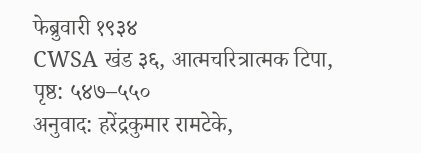फेब्रुवारी १९३४
CWSA खंड ३६, आत्मचरित्रात्मक टिपा, पृष्ठ: ५४७–५५०
अनुवाद: हरेंद्रकुमार रामटेके,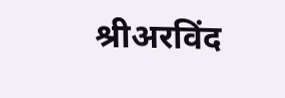श्रीअरविंद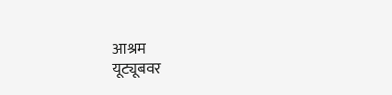आश्रम
यूट्यूबवर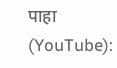पाहा (YouTube):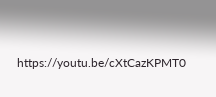https://youtu.be/cXtCazKPMT0